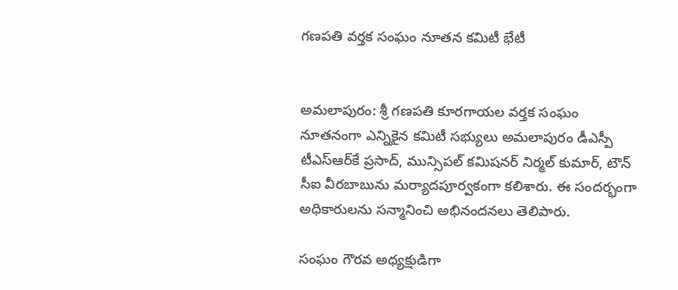గణపతి వర్తక సంఘం నూతన కమిటీ భేటీ


అమలాపురం: శ్రీ గణపతి కూరగాయల వర్తక సంఘం నూతనంగా ఎన్నికైన కమిటీ సభ్యులు అమలాపురం డీఎస్పీ టీఎస్‌ఆర్‌కే ప్రసాద్, మున్సిపల్ కమిషనర్ నిర్మల్ కుమార్, టౌన్ సీఐ వీరబాబును మర్యాదపూర్వకంగా కలిశారు. ఈ సందర్భంగా అధికారులను సన్మానించి అభినందనలు తెలిపారు.

సంఘం గౌరవ అధ్యక్షుడిగా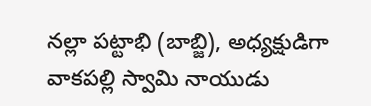నల్లా పట్టాభి (బాబ్జి), అధ్యక్షుడిగా వాకపల్లి స్వామి నాయుడు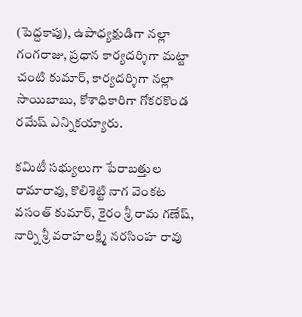(పెద్దకాపు), ఉపాధ్యక్షుడిగా నల్లా గంగరాజు, ప్రధాన కార్యదర్శిగా మట్టా చంటి కుమార్, కార్యదర్శిగా నల్లా సాయిబాబు, కోశాధికారిగా గోకరకొండ రమేష్ ఎన్నికయ్యారు.

కమిటీ సభ్యులుగా పేరాబత్తుల రామారావు, కొలిశెట్టి నాగ వెంకట వసంత్ కుమార్, కైరం శ్రీ రామ గణేష్, నార్ని శ్రీ వరాహలక్ష్మి నరసింహ రావు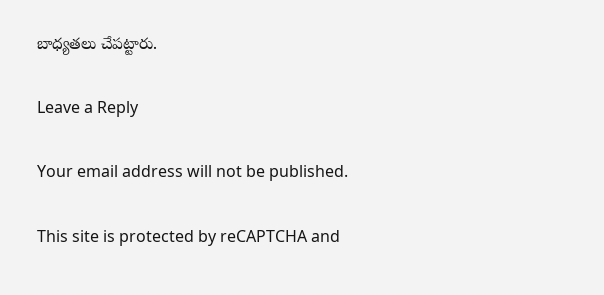బాధ్యతలు చేపట్టారు.

Leave a Reply

Your email address will not be published.

This site is protected by reCAPTCHA and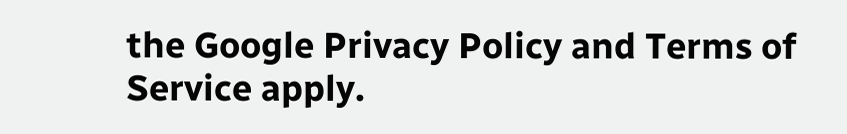the Google Privacy Policy and Terms of Service apply.